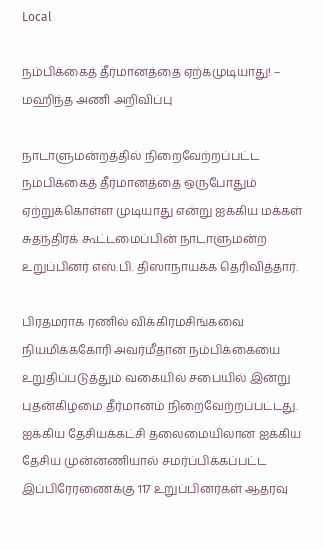Local

நம்பிக்கைத் தீர்மானத்தை ஏற்கமுடியாது! – மஹிந்த அணி அறிவிப்பு

நாடாளுமன்றத்தில் நிறைவேற்றப்பட்ட நம்பிக்கைத் தீர்மானத்தை ஒருபோதும் ஏற்றுக்கொள்ள முடியாது என்று ஐக்கிய மக்கள் சுதந்திரக் கூட்டமைப்பின் நாடாளுமன்ற உறுப்பினர் எஸ்.பி. திஸாநாயக்க தெரிவித்தார்.

பிரதமராக ரணில் விக்கிரமசிங்கவை நியமிக்ககோரி அவர்மீதான நம்பிக்கையை உறுதிப்படுத்தும் வகையில் சபையில் இன்று புதன்கிழமை தீர்மானம் நிறைவேற்றப்பட்டது. ஐக்கிய தேசியக்கட்சி தலைமையிலான ஐக்கிய தேசிய முன்னணியால் சமர்ப்பிக்கப்பட்ட இப்பிரேரணைக்கு 117 உறுப்பினர்கள் ஆதரவு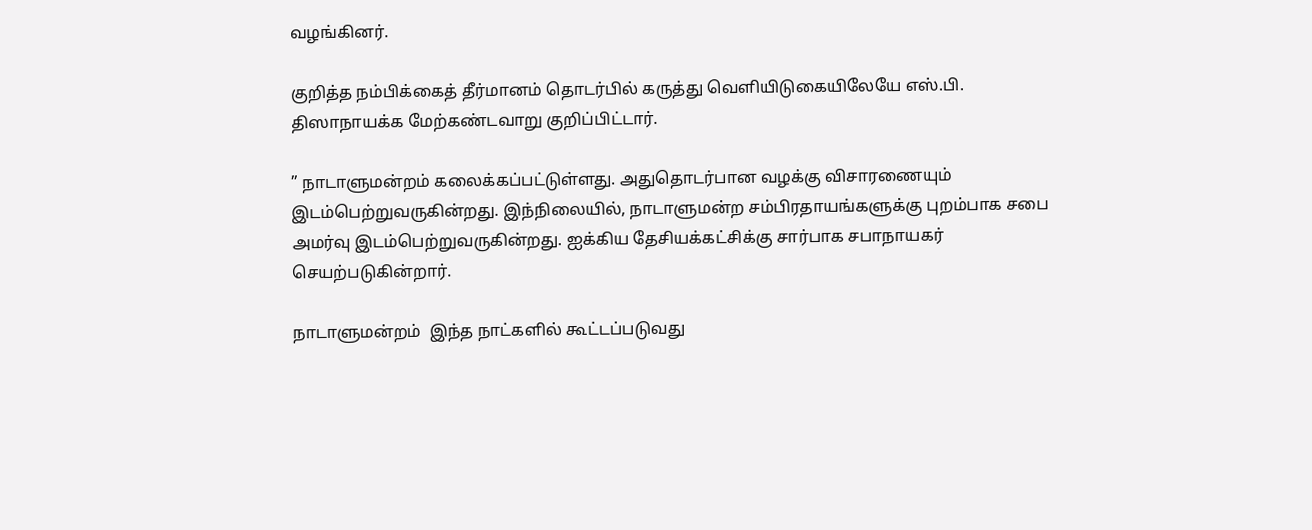வழங்கினர்.

குறித்த நம்பிக்கைத் தீர்மானம் தொடர்பில் கருத்து வெளியிடுகையிலேயே எஸ்.பி. திஸாநாயக்க மேற்கண்டவாறு குறிப்பிட்டார்.

” நாடாளுமன்றம் கலைக்கப்பட்டுள்ளது. அதுதொடர்பான வழக்கு விசாரணையும் இடம்பெற்றுவருகின்றது. இந்நிலையில், நாடாளுமன்ற சம்பிரதாயங்களுக்கு புறம்பாக சபை அமர்வு இடம்பெற்றுவருகின்றது. ஐக்கிய தேசியக்கட்சிக்கு சார்பாக சபாநாயகர் செயற்படுகின்றார்.

நாடாளுமன்றம்  இந்த நாட்களில் கூட்டப்படுவது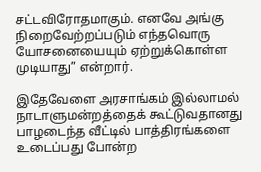சட்டவிரோதமாகும். எனவே அங்கு நிறைவேற்றப்படும் எந்தவொரு யோசனையையும் ஏற்றுக்கொள்ள முடியாது” என்றார்.

இதேவேளை அரசாங்கம் இல்லாமல் நாடாளுமன்றத்தைக் கூட்டுவதானது பாழடைந்த வீட்டில் பாத்திரங்களை உடைப்பது போன்ற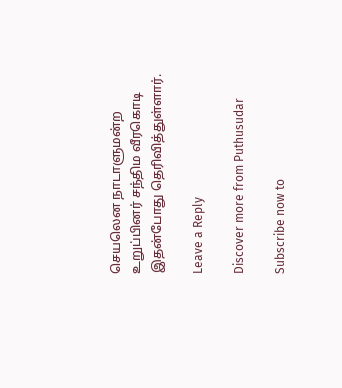செயலென நாடாளுமன்ற உறுப்பினர் சந்திம வீரகொடி இதன்போது தெரிவித்துள்ளார்.

Leave a Reply

Discover more from Puthusudar

Subscribe now to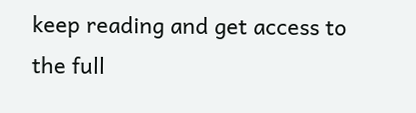keep reading and get access to the full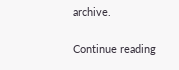archive.

Continue reading